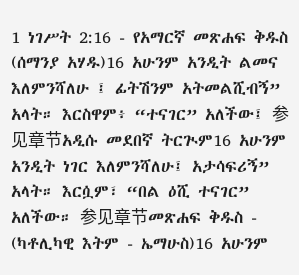1 ነገሥት 2:16 - የአማርኛ መጽሐፍ ቅዱስ (ሰማንያ አሃዱ)16 አሁንም አንዲት ልመና እለምንሻለሁ ፤ ፊትሽንም አትመልሺብኝ” አላት። እርስዋም፥ “ተናገር” አለችው፤ 参见章节አዲሱ መደበኛ ትርጒም16 አሁንም አንዲት ነገር እለምንሻለሁ፤ አታሳፍሪኝ” አላት። እርሷም፣ “በል ዕሺ ተናገር” አለችው። 参见章节መጽሐፍ ቅዱስ - (ካቶሊካዊ እትም - ኤማሁስ)16 አሁንም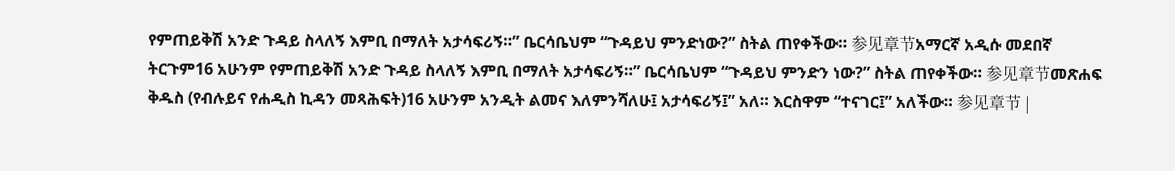የምጠይቅሽ አንድ ጉዳይ ስላለኝ እምቢ በማለት አታሳፍሪኝ።” ቤርሳቤህም “ጉዳይህ ምንድነው?” ስትል ጠየቀችው። 参见章节አማርኛ አዲሱ መደበኛ ትርጉም16 አሁንም የምጠይቅሽ አንድ ጉዳይ ስላለኝ እምቢ በማለት አታሳፍሪኝ።” ቤርሳቤህም “ጉዳይህ ምንድን ነው?” ስትል ጠየቀችው። 参见章节መጽሐፍ ቅዱስ (የብሉይና የሐዲስ ኪዳን መጻሕፍት)16 አሁንም አንዲት ልመና እለምንሻለሁ፤ አታሳፍሪኝ፤” አለ። እርስዋም “ተናገር፤” አለችው። 参见章节 |